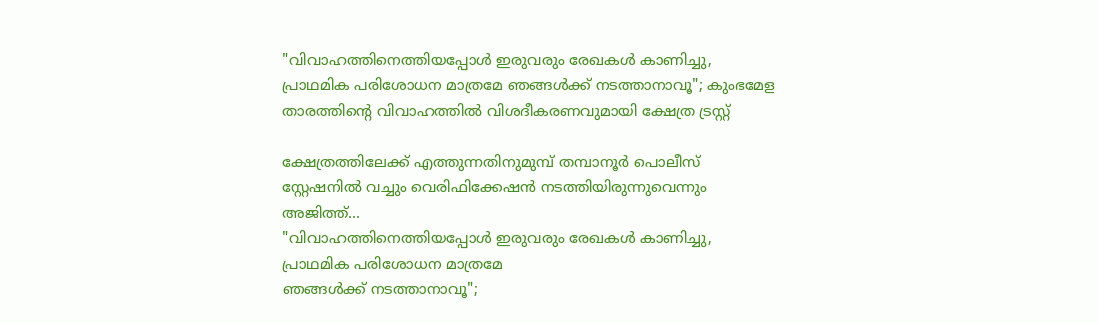"വിവാഹത്തിനെത്തിയപ്പോള്‍ ഇരുവരും രേഖകള്‍ കാണിച്ചു, പ്രാഥമിക പരിശോധന മാത്രമേ ഞങ്ങള്‍ക്ക് നടത്താനാവൂ"; കുംഭമേള താരത്തിൻ്റെ വിവാഹത്തിൽ വിശദീകരണവുമായി ക്ഷേത്ര ട്രസ്റ്റ്

ക്ഷേത്രത്തിലേക്ക് എത്തുന്നതിനുമുമ്പ് തമ്പാനൂർ പൊലീസ് സ്റ്റേഷനിൽ വച്ചും വെരിഫിക്കേഷൻ നടത്തിയിരുന്നുവെന്നും അജിത്ത്...
"വിവാഹത്തിനെത്തിയപ്പോള്‍ ഇരുവരും രേഖകള്‍ കാണിച്ചു, പ്രാഥമിക പരിശോധന മാത്രമേ
ഞങ്ങള്‍ക്ക് നടത്താനാവൂ";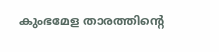കുംഭമേള താരത്തിൻ്റെ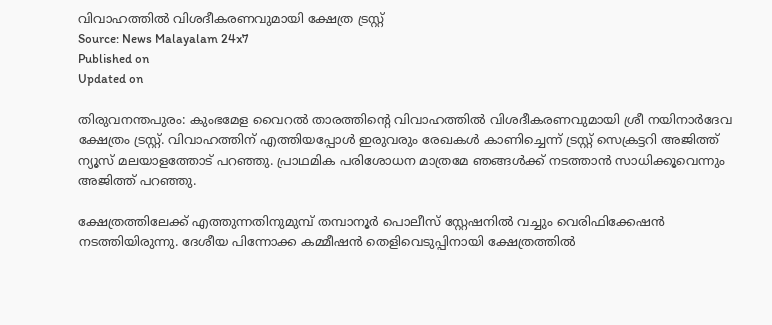വിവാഹത്തിൽ വിശദീകരണവുമായി ക്ഷേത്ര ട്രസ്റ്റ്
Source: News Malayalam 24x7
Published on
Updated on

തിരുവനന്തപുരം: കുംഭമേള വൈറൽ താരത്തിന്റെ വിവാഹത്തിൽ വിശദീകരണവുമായി ശ്രീ നയിനാർദേവ ക്ഷേത്രം ട്രസ്റ്റ്. വിവാഹത്തിന് എത്തിയപ്പോൾ ഇരുവരും രേഖകൾ കാണിച്ചെന്ന് ട്രസ്റ്റ് സെക്രട്ടറി അജിത്ത്‌ ന്യൂസ് മലയാളത്തോട് പറഞ്ഞു. പ്രാഥമിക പരിശോധന മാത്രമേ ഞങ്ങൾക്ക് നടത്താൻ സാധിക്കൂവെന്നും അജിത്ത് പറഞ്ഞു.

ക്ഷേത്രത്തിലേക്ക് എത്തുന്നതിനുമുമ്പ് തമ്പാനൂർ പൊലീസ് സ്റ്റേഷനിൽ വച്ചും വെരിഫിക്കേഷൻ നടത്തിയിരുന്നു. ദേശീയ പിന്നോക്ക കമ്മീഷൻ തെളിവെടുപ്പിനായി ക്ഷേത്രത്തിൽ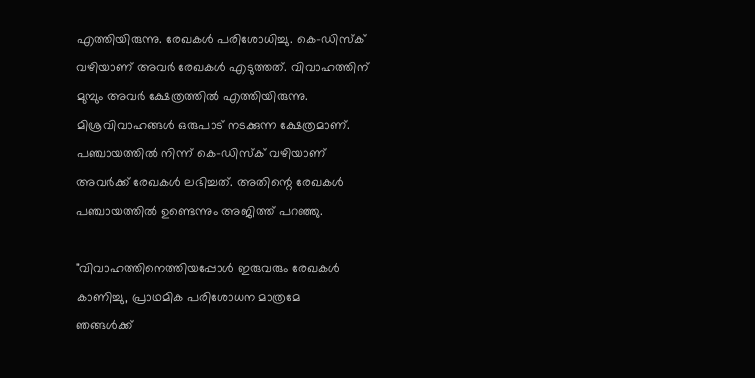എത്തിയിരുന്നു. രേഖകൾ പരിശോധിച്ചു. കെ-ഡിസ്ക് വഴിയാണ് അവർ രേഖകൾ എടുത്തത്. വിവാഹത്തിന് മുമ്പും അവർ ക്ഷേത്രത്തിൽ എത്തിയിരുന്നു. മിശ്രവിവാഹങ്ങൾ ഒരുപാട് നടക്കുന്ന ക്ഷേത്രമാണ്. പഞ്ചായത്തിൽ നിന്ന് കെ-ഡിസ്ക് വഴിയാണ് അവർക്ക് രേഖകൾ ലഭിച്ചത്. അതിന്റെ രേഖകൾ പഞ്ചായത്തിൽ ഉണ്ടെന്നും അജിത്ത് പറഞ്ഞു.

"വിവാഹത്തിനെത്തിയപ്പോള്‍ ഇരുവരും രേഖകള്‍ കാണിച്ചു, പ്രാഥമിക പരിശോധന മാത്രമേ
ഞങ്ങള്‍ക്ക്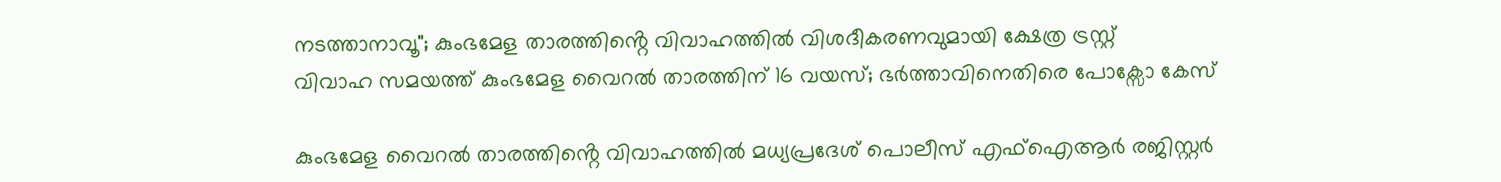നടത്താനാവൂ"; കുംഭമേള താരത്തിൻ്റെ വിവാഹത്തിൽ വിശദീകരണവുമായി ക്ഷേത്ര ട്രസ്റ്റ്
വിവാഹ സമയത്ത് കുംഭമേള വൈറല്‍ താരത്തിന് 16 വയസ്; ഭര്‍ത്താവിനെതിരെ പോക്സോ കേസ്

കുംഭമേള വൈറൽ താരത്തിൻ്റെ വിവാഹത്തിൽ മധ്യപ്രദേശ് പൊലീസ് എഫ്ഐആർ രജിസ്റ്റർ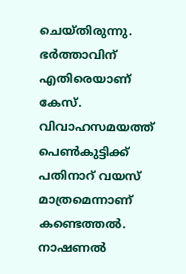ചെയ്തിരുന്നു. ഭർത്താവിന് എതിരെയാണ് കേസ്. വിവാഹസമയത്ത് പെൺകുട്ടിക്ക് പതിനാറ് വയസ് മാത്രമെന്നാണ് കണ്ടെത്തൽ. നാഷണൽ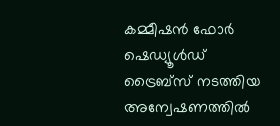കമ്മീഷൻ ഫോർ ഷെഡ്യൂൾഡ് ട്രൈബ്സ് നടത്തിയ അന്വേഷണത്തിൽ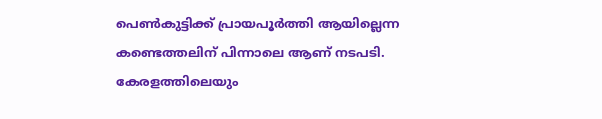പെൺകുട്ടിക്ക് പ്രായപൂർത്തി ആയില്ലെന്ന കണ്ടെത്തലിന് പിന്നാലെ ആണ് നടപടി. കേരളത്തിലെയും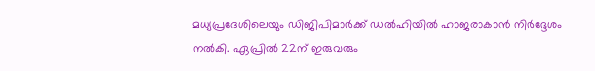മധ്യപ്രദേശിലെയും ഡിജിപിമാർക്ക് ഡൽഹിയിൽ ഹാജരാകാൻ നിർദ്ദേശം നൽകി. ഏപ്രിൽ 22ന് ഇരുവരും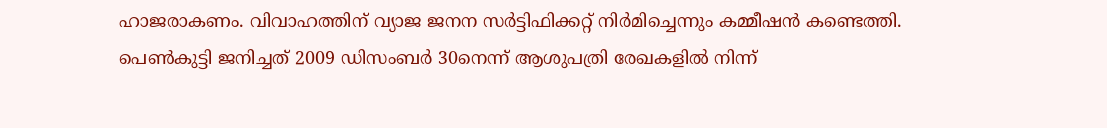ഹാജരാകണം. വിവാഹത്തിന് വ്യാജ ജനന സർട്ടിഫിക്കറ്റ് നിർമിച്ചെന്നും കമ്മീഷൻ കണ്ടെത്തി. പെൺകുട്ടി ജനിച്ചത് 2009 ഡിസംബർ 30നെന്ന് ആശുപത്രി രേഖകളിൽ നിന്ന്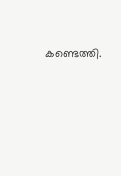കണ്ടെത്തി.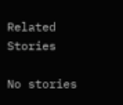Related Stories

No stories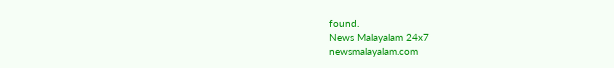found.
News Malayalam 24x7
newsmalayalam.com